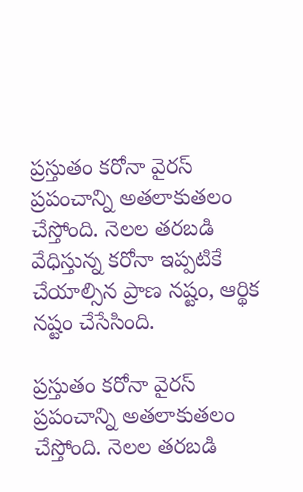ప్రస్తుతం కరోనా వైరస్ ప్రపంచాన్ని అతలాకుతలం చేస్తోంది. నెలల తరబడి వేధిస్తున్న కరోనా ఇప్పటికే చేయాల్సిన ప్రాణ నష్టం, ఆర్థిక నష్టం చేసేసింది.

ప్రస్తుతం కరోనా వైరస్ ప్రపంచాన్ని అతలాకుతలం చేస్తోంది. నెలల తరబడి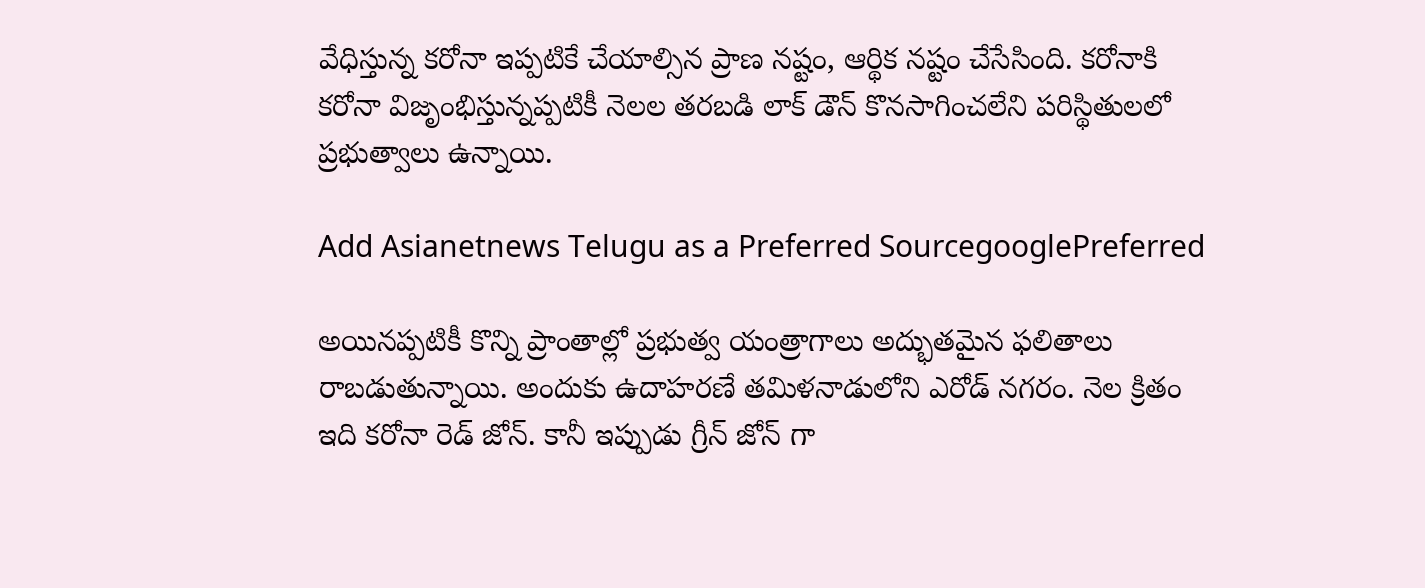వేధిస్తున్న కరోనా ఇప్పటికే చేయాల్సిన ప్రాణ నష్టం, ఆర్థిక నష్టం చేసేసింది. కరోనాకి కరోనా విజృంభిస్తున్నప్పటికీ నెలల తరబడి లాక్ డౌన్ కొనసాగించలేని పరిస్థితులలో ప్రభుత్వాలు ఉన్నాయి.

Add Asianetnews Telugu as a Preferred SourcegooglePreferred

అయినప్పటికీ కొన్ని ప్రాంతాల్లో ప్రభుత్వ యంత్రాగాలు అద్భుతమైన ఫలితాలు రాబడుతున్నాయి. అందుకు ఉదాహరణే తమిళనాడులోని ఎరోడ్ నగరం. నెల క్రితం ఇది కరోనా రెడ్ జోన్. కానీ ఇప్పుడు గ్రీన్ జోన్ గా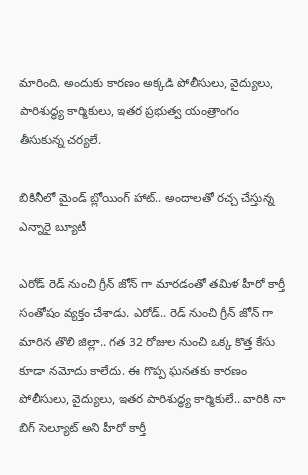మారింది. అందుకు కారణం అక్కడి పోలీసులు, వైద్యులు, పారిశుద్ధ్య కార్మికులు, ఇతర ప్రభుత్వ యంత్రాంగం తీసుకున్న చర్యలే.

బికినీలో మైండ్ బ్లోయింగ్ హాట్.. అందాలతో రచ్చ చేస్తున్న ఎన్నారై బ్యూటీ

ఎరోడ్ రెడ్ నుంచి గ్రీన్ జోన్ గా మారడంతో తమిళ హీరో కార్తీ సంతోషం వ్యక్తం చేశాడు. ఎరోడ్.. రెడ్ నుంచి గ్రీన్ జోన్ గా మారిన తొలి జిల్లా.. గత 32 రోజుల నుంచి ఒక్క కొత్త కేసు కూడా నమోదు కాలేదు. ఈ గొప్ప ఘనతకు కారణం పోలీసులు, వైద్యులు, ఇతర పారిశుద్ధ్య కార్మికులే.. వారికి నా బిగ్ సెల్యూట్ అని హీరో కార్తీ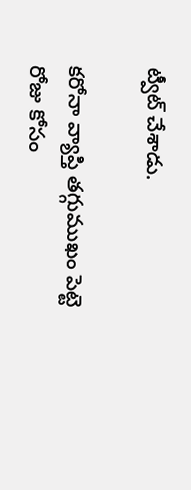ట్వీట్ చేశాడు.

కరోనా వ్యాప్తి తగ్గుముఖం పెట్టె రోజు కోసం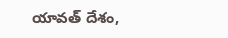యావత్ దేశం,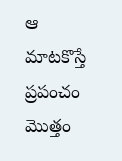ఆ మాటకొస్తే ప్రపంచం మొత్తం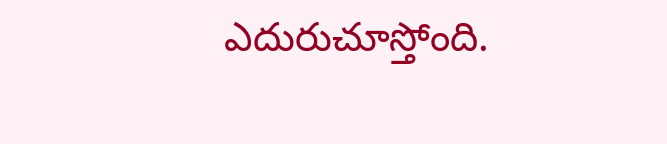ఎదురుచూస్తోంది.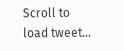Scroll to load tweet…